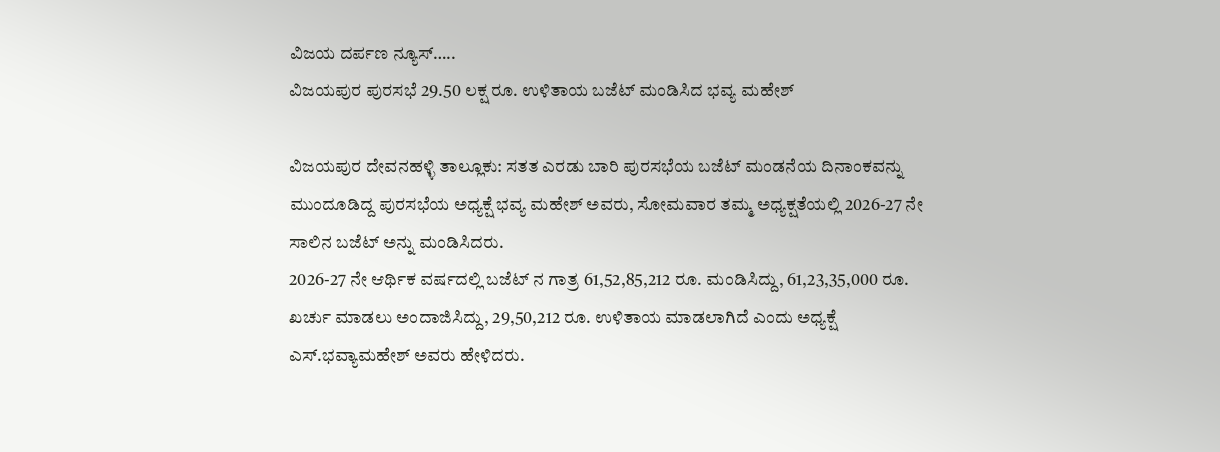ವಿಜಯ ದರ್ಪಣ ನ್ಯೂಸ್…..
ವಿಜಯಪುರ ಪುರಸಭೆ 29.50 ಲಕ್ಷ ರೂ. ಉಳಿತಾಯ ಬಜೆಟ್ ಮಂಡಿಸಿದ ಭವ್ಯ ಮಹೇಶ್

ವಿಜಯಪುರ ದೇವನಹಳ್ಳಿ ತಾಲ್ಲೂಕು: ಸತತ ಎರಡು ಬಾರಿ ಪುರಸಭೆಯ ಬಜೆಟ್ ಮಂಡನೆಯ ದಿನಾಂಕವನ್ನು ಮುಂದೂಡಿದ್ದ ಪುರಸಭೆಯ ಅಧ್ಯಕ್ಷೆ ಭವ್ಯ ಮಹೇಶ್ ಅವರು, ಸೋಮವಾರ ತಮ್ಮ ಅಧ್ಯಕ್ಷತೆಯಲ್ಲಿ 2026-27 ನೇ ಸಾಲಿನ ಬಜೆಟ್ ಅನ್ನು ಮಂಡಿಸಿದರು.
2026-27 ನೇ ಆರ್ಥಿಕ ವರ್ಷದಲ್ಲಿ ಬಜೆಟ್ ನ ಗಾತ್ರ 61,52,85,212 ರೂ. ಮಂಡಿಸಿದ್ದು, 61,23,35,000 ರೂ. ಖರ್ಚು ಮಾಡಲು ಅಂದಾಜಿಸಿದ್ದು, 29,50,212 ರೂ. ಉಳಿತಾಯ ಮಾಡಲಾಗಿದೆ ಎಂದು ಅಧ್ಯಕ್ಷೆ ಎಸ್.ಭವ್ಯಾಮಹೇಶ್ ಅವರು ಹೇಳಿದರು.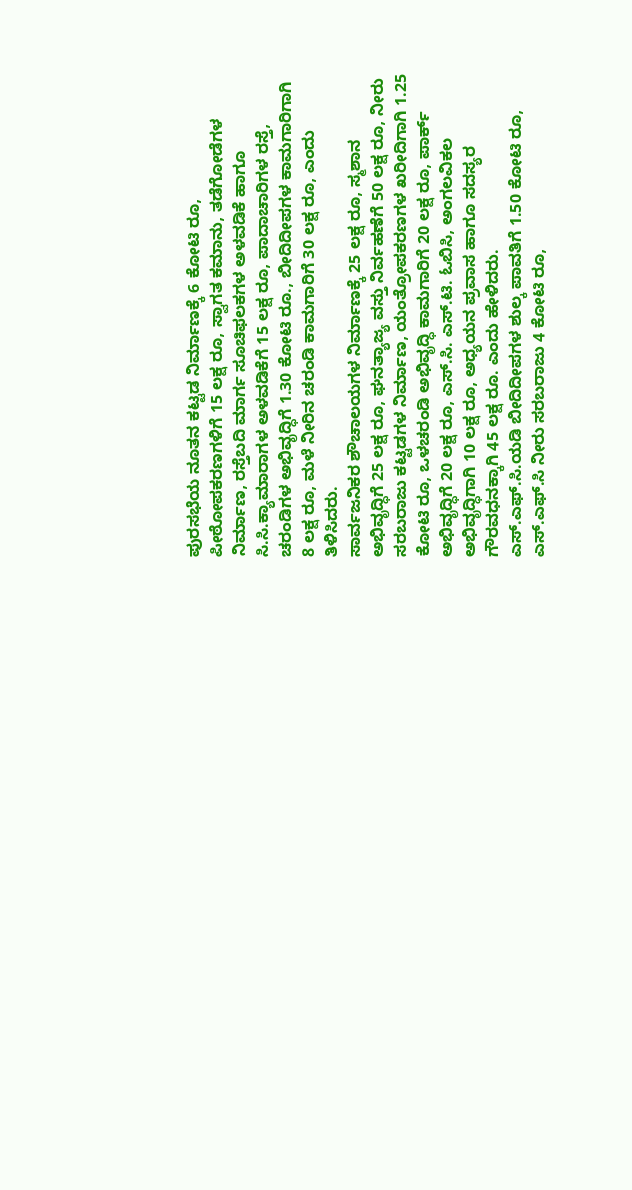ಪುರಸಭೆಯ ನೂತನ ಕಟ್ಟಡ ನಿರ್ಮಾಣಕ್ಕೆ 6 ಕೋಟಿ ರೂ, ಪೀಠೋಪಕರಣಗಳಿಗೆ 15 ಲಕ್ಷ ರೂ, ಸ್ವಾಗತ ಕಮಾನು, ತಡೆಗೋಡೆಗಳ ನಿರ್ಮಾಣ, ರಸ್ತೆಬದಿ ಮಾರ್ಗ ಸೂಚಿಫಲಕಗಳ ಅಳವಡಿಕೆ ಹಾಗೂ ಸಿ.ಸಿ.ಕ್ಯಾಮಾರಾಗಳ ಅಳವಡಿಕೆಗೆ 15 ಲಕ್ಷ ರೂ, ಪಾದಾಚಾರಿಗಳ ರಸ್ತೆ, ಚರಂಡಿಗಳ ಅಭಿವೃದ್ಧಿಗೆ 1.30 ಕೋಟಿ ರೂ., ಬೀದಿದೀಪಗಳ ಕಾಮಗಾರಿಗಾಗಿ 8 ಲಕ್ಷ ರೂ, ಮಳೆ ನೀರಿನ ಚರಂಡಿ ಕಾಮಗಾರಿಗೆ 30 ಲಕ್ಷ ರೂ, ಎಂದು ತಿಳಿಸಿದರು.
ಸಾರ್ವಜನಿಕರ ಶೌಚಾಲಯಗಳ ನಿರ್ಮಾಣಕ್ಕೆ 25 ಲಕ್ಷ ರೂ, ಸ್ಮಶಾನ ಅಭಿವೃದ್ಧಿಗೆ 25 ಲಕ್ಷ ರೂ, ಘನತ್ಯಾಜ್ಯ ವಸ್ತು ನಿರ್ವಹಣೆಗೆ 50 ಲಕ್ಷ ರೂ, ನೀರು ಸರಬರಾಜು ಕಟ್ಟಡಗಳ ನಿರ್ಮಾಣ, ಯಂತ್ರೋಪಕರಣಗಳ ಖರೀದಿಗಾಗಿ 1.25 ಕೋಟಿ ರೂ, ಒಳಚರಂಡಿ ಅಭಿವೃದ್ಧಿ ಕಾಮಗಾರಿಗೆ 20 ಲಕ್ಷ ರೂ, ಪಾರ್ಕ್ ಅಭಿವೃದ್ಧಿಗೆ 20 ಲಕ್ಷ ರೂ, ಎಸ್.ಸಿ. ಎಸ್.ಟಿ. ಓಬಿಸಿ, ಅಂಗಲವಿಕಲ ಅಭಿವೃದ್ಧಿಗಾಗಿ 10 ಲಕ್ಷ ರೂ, ಅಧ್ಯಯನ ಪ್ರವಾಸ ಹಾಗೂ ಸದಸ್ಯರ ಗೌರವಧನಕ್ಕಾಗಿ 45 ಲಕ್ಷ ರೂ. ಎಂದು ಹೇಳಿದರು.
ಎಸ್.ಎಫ್.ಸಿ.ಯಡಿ ಬೀದಿದೀಪಗಳ ಶುಲ್ಕ ಪಾವತಿಗೆ 1.50 ಕೋಟಿ ರೂ, ಎಸ್.ಎಫ್.ಸಿ ನೀರು ಸರಬರಾಜು 4 ಕೋಟಿ ರೂ,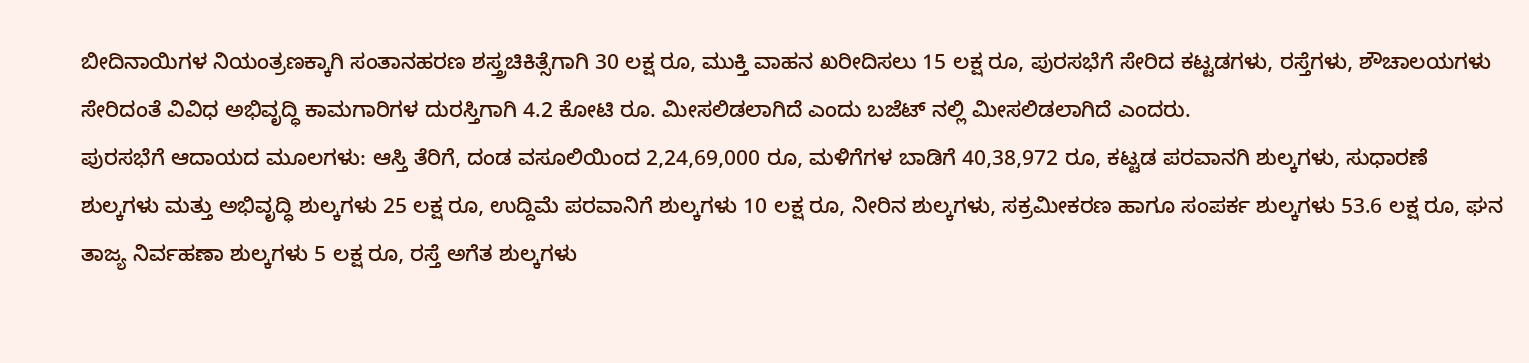ಬೀದಿನಾಯಿಗಳ ನಿಯಂತ್ರಣಕ್ಕಾಗಿ ಸಂತಾನಹರಣ ಶಸ್ತ್ರಚಿಕಿತ್ಸೆಗಾಗಿ 30 ಲಕ್ಷ ರೂ, ಮುಕ್ತಿ ವಾಹನ ಖರೀದಿಸಲು 15 ಲಕ್ಷ ರೂ, ಪುರಸಭೆಗೆ ಸೇರಿದ ಕಟ್ಟಡಗಳು, ರಸ್ತೆಗಳು, ಶೌಚಾಲಯಗಳು ಸೇರಿದಂತೆ ವಿವಿಧ ಅಭಿವೃದ್ಧಿ ಕಾಮಗಾರಿಗಳ ದುರಸ್ತಿಗಾಗಿ 4.2 ಕೋಟಿ ರೂ. ಮೀಸಲಿಡಲಾಗಿದೆ ಎಂದು ಬಜೆಟ್ ನಲ್ಲಿ ಮೀಸಲಿಡಲಾಗಿದೆ ಎಂದರು.
ಪುರಸಭೆಗೆ ಆದಾಯದ ಮೂಲಗಳು: ಆಸ್ತಿ ತೆರಿಗೆ, ದಂಡ ವಸೂಲಿಯಿಂದ 2,24,69,000 ರೂ, ಮಳಿಗೆಗಳ ಬಾಡಿಗೆ 40,38,972 ರೂ, ಕಟ್ಟಡ ಪರವಾನಗಿ ಶುಲ್ಕಗಳು, ಸುಧಾರಣೆ ಶುಲ್ಕಗಳು ಮತ್ತು ಅಭಿವೃದ್ಧಿ ಶುಲ್ಕಗಳು 25 ಲಕ್ಷ ರೂ, ಉದ್ದಿಮೆ ಪರವಾನಿಗೆ ಶುಲ್ಕಗಳು 10 ಲಕ್ಷ ರೂ, ನೀರಿನ ಶುಲ್ಕಗಳು, ಸಕ್ರಮೀಕರಣ ಹಾಗೂ ಸಂಪರ್ಕ ಶುಲ್ಕಗಳು 53.6 ಲಕ್ಷ ರೂ, ಘನ ತಾಜ್ಯ ನಿರ್ವಹಣಾ ಶುಲ್ಕಗಳು 5 ಲಕ್ಷ ರೂ, ರಸ್ತೆ ಅಗೆತ ಶುಲ್ಕಗಳು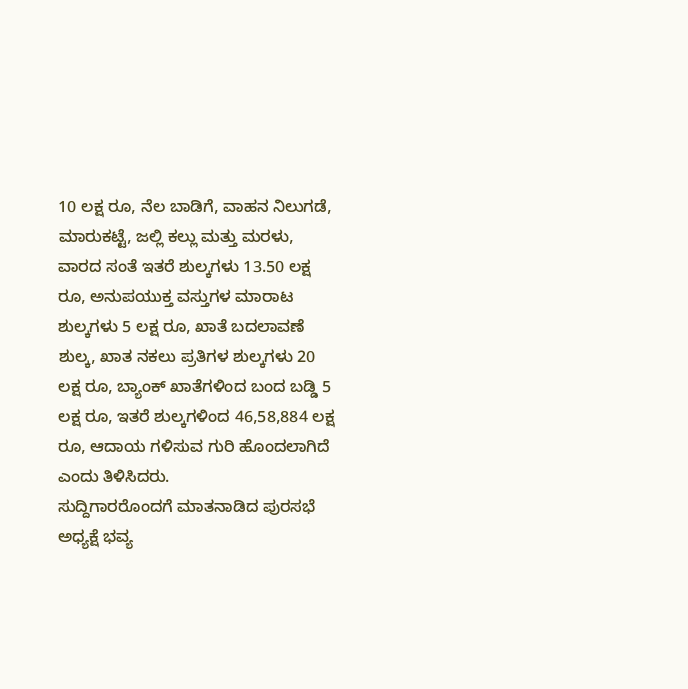10 ಲಕ್ಷ ರೂ, ನೆಲ ಬಾಡಿಗೆ, ವಾಹನ ನಿಲುಗಡೆ, ಮಾರುಕಟ್ಟೆ, ಜಲ್ಲಿ ಕಲ್ಲು ಮತ್ತು ಮರಳು, ವಾರದ ಸಂತೆ ಇತರೆ ಶುಲ್ಕಗಳು 13.50 ಲಕ್ಷ ರೂ, ಅನುಪಯುಕ್ತ ವಸ್ತುಗಳ ಮಾರಾಟ ಶುಲ್ಕಗಳು 5 ಲಕ್ಷ ರೂ, ಖಾತೆ ಬದಲಾವಣೆ ಶುಲ್ಕ, ಖಾತ ನಕಲು ಪ್ರತಿಗಳ ಶುಲ್ಕಗಳು 20 ಲಕ್ಷ ರೂ, ಬ್ಯಾಂಕ್ ಖಾತೆಗಳಿಂದ ಬಂದ ಬಡ್ಡಿ 5 ಲಕ್ಷ ರೂ, ಇತರೆ ಶುಲ್ಕಗಳಿಂದ 46,58,884 ಲಕ್ಷ ರೂ, ಆದಾಯ ಗಳಿಸುವ ಗುರಿ ಹೊಂದಲಾಗಿದೆ ಎಂದು ತಿಳಿಸಿದರು.
ಸುದ್ದಿಗಾರರೊಂದಗೆ ಮಾತನಾಡಿದ ಪುರಸಭೆ ಅಧ್ಯಕ್ಷೆ ಭವ್ಯ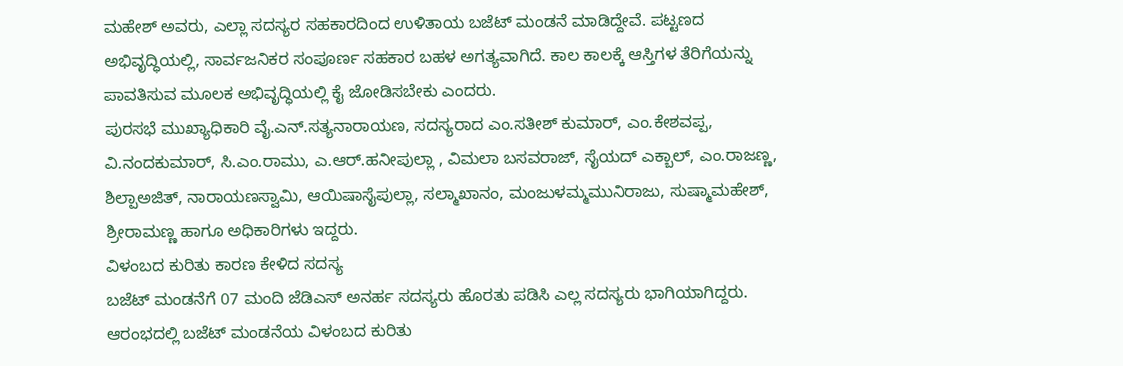ಮಹೇಶ್ ಅವರು, ಎಲ್ಲಾ ಸದಸ್ಯರ ಸಹಕಾರದಿಂದ ಉಳಿತಾಯ ಬಜೆಟ್ ಮಂಡನೆ ಮಾಡಿದ್ದೇವೆ. ಪಟ್ಟಣದ ಅಭಿವೃದ್ಧಿಯಲ್ಲಿ, ಸಾರ್ವಜನಿಕರ ಸಂಪೂರ್ಣ ಸಹಕಾರ ಬಹಳ ಅಗತ್ಯವಾಗಿದೆ. ಕಾಲ ಕಾಲಕ್ಕೆ ಆಸ್ತಿಗಳ ತೆರಿಗೆಯನ್ನು ಪಾವತಿಸುವ ಮೂಲಕ ಅಭಿವೃದ್ಧಿಯಲ್ಲಿ ಕೈ ಜೋಡಿಸಬೇಕು ಎಂದರು.
ಪುರಸಭೆ ಮುಖ್ಯಾಧಿಕಾರಿ ವೈ.ಎನ್.ಸತ್ಯನಾರಾಯಣ, ಸದಸ್ಯರಾದ ಎಂ.ಸತೀಶ್ ಕುಮಾರ್, ಎಂ.ಕೇಶವಪ್ಪ, ವಿ.ನಂದಕುಮಾರ್, ಸಿ.ಎಂ.ರಾಮು, ಎ.ಆರ್.ಹನೀಪುಲ್ಲಾ , ವಿಮಲಾ ಬಸವರಾಜ್, ಸೈಯದ್ ಎಕ್ಬಾಲ್, ಎಂ.ರಾಜಣ್ಣ, ಶಿಲ್ಪಾಅಜಿತ್, ನಾರಾಯಣಸ್ವಾಮಿ, ಆಯಿಷಾಸೈಪುಲ್ಲಾ, ಸಲ್ಮಾಖಾನಂ, ಮಂಜುಳಮ್ಮಮುನಿರಾಜು, ಸುಷ್ಮಾಮಹೇಶ್, ಶ್ರೀರಾಮಣ್ಣ ಹಾಗೂ ಅಧಿಕಾರಿಗಳು ಇದ್ದರು.
ವಿಳಂಬದ ಕುರಿತು ಕಾರಣ ಕೇಳಿದ ಸದಸ್ಯ
ಬಜೆಟ್ ಮಂಡನೆಗೆ 07 ಮಂದಿ ಜೆಡಿಎಸ್ ಅನರ್ಹ ಸದಸ್ಯರು ಹೊರತು ಪಡಿಸಿ ಎಲ್ಲ ಸದಸ್ಯರು ಭಾಗಿಯಾಗಿದ್ದರು. ಆರಂಭದಲ್ಲಿ ಬಜೆಟ್ ಮಂಡನೆಯ ವಿಳಂಬದ ಕುರಿತು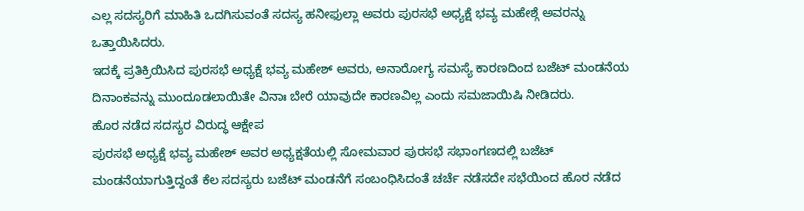ಎಲ್ಲ ಸದಸ್ಯರಿಗೆ ಮಾಹಿತಿ ಒದಗಿಸುವಂತೆ ಸದಸ್ಯ ಹನೀಫುಲ್ಲಾ ಅವರು ಪುರಸಭೆ ಅಧ್ಯಕ್ಷೆ ಭವ್ಯ ಮಹೇಶ್ಗೆ ಅವರನ್ನು ಒತ್ತಾಯಿಸಿದರು.
ಇದಕ್ಕೆ ಪ್ರತಿಕ್ರಿಯಿಸಿದ ಪುರಸಭೆ ಅಧ್ಯಕ್ಷೆ ಭವ್ಯ ಮಹೇಶ್ ಅವರು, ಅನಾರೋಗ್ಯ ಸಮಸ್ಯೆ ಕಾರಣದಿಂದ ಬಜೆಟ್ ಮಂಡನೆಯ ದಿನಾಂಕವನ್ನು ಮುಂದೂಡಲಾಯಿತೇ ವಿನಾಃ ಬೇರೆ ಯಾವುದೇ ಕಾರಣವಿಲ್ಲ ಎಂದು ಸಮಜಾಯಿಷಿ ನೀಡಿದರು.
ಹೊರ ನಡೆದ ಸದಸ್ಯರ ವಿರುದ್ಧ ಆಕ್ಷೇಪ
ಪುರಸಭೆ ಅಧ್ಯಕ್ಷೆ ಭವ್ಯ ಮಹೇಶ್ ಅವರ ಅಧ್ಯಕ್ಷತೆಯಲ್ಲಿ ಸೋಮವಾರ ಪುರಸಭೆ ಸಭಾಂಗಣದಲ್ಲಿ ಬಜೆಟ್ ಮಂಡನೆಯಾಗುತ್ತಿದ್ದಂತೆ ಕೆಲ ಸದಸ್ಯರು ಬಜೆಟ್ ಮಂಡನೆಗೆ ಸಂಬಂಧಿಸಿದಂತೆ ಚರ್ಚೆ ನಡೆಸದೇ ಸಭೆಯಿಂದ ಹೊರ ನಡೆದ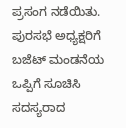ಪ್ರಸಂಗ ನಡೆಯಿತು.
ಪುರಸಭೆ ಅಧ್ಯಕ್ಷರಿಗೆ ಬಜೆಟ್ ಮಂಡನೆಯ ಒಪ್ಪಿಗೆ ಸೂಚಿಸಿ ಸದಸ್ಯರಾದ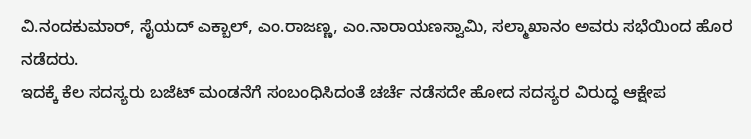ವಿ.ನಂದಕುಮಾರ್, ಸೈಯದ್ ಎಕ್ಬಾಲ್, ಎಂ.ರಾಜಣ್ಣ, ಎಂ.ನಾರಾಯಣಸ್ವಾಮಿ, ಸಲ್ಮಾಖಾನಂ ಅವರು ಸಭೆಯಿಂದ ಹೊರ ನಡೆದರು.
ಇದಕ್ಕೆ ಕೆಲ ಸದಸ್ಯರು ಬಜೆಟ್ ಮಂಡನೆಗೆ ಸಂಬಂಧಿಸಿದಂತೆ ಚರ್ಚೆ ನಡೆಸದೇ ಹೋದ ಸದಸ್ಯರ ವಿರುದ್ಧ ಆಕ್ಷೇಪ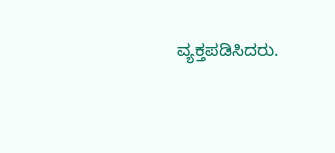ವ್ಯಕ್ತಪಡಿಸಿದರು.